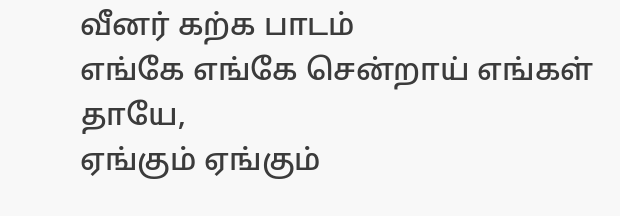வீனர் கற்க பாடம்
எங்கே எங்கே சென்றாய் எங்கள் தாயே,
ஏங்கும் ஏங்கும்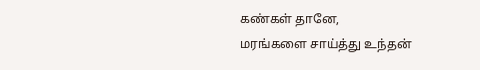கண்கள் தானே,
மரங்களை சாய்த்து உந்தன்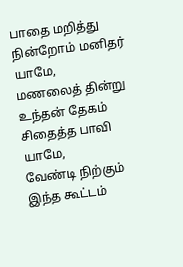பாதை மறித்து நின்றோம் மனிதர் யாமே,
மணலைத் தின்று உந்தன் தேகம் சிதைத்த பாவி யாமே,
வேண்டி நிற்கும் இந்த கூட்டம்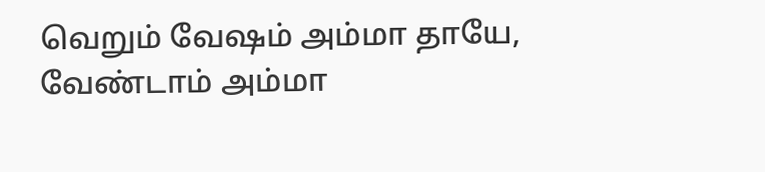வெறும் வேஷம் அம்மா தாயே,
வேண்டாம் அம்மா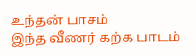உந்தன் பாசம்
இந்த வீணர் கற்க பாடம்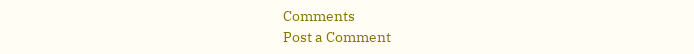Comments
Post a Comment